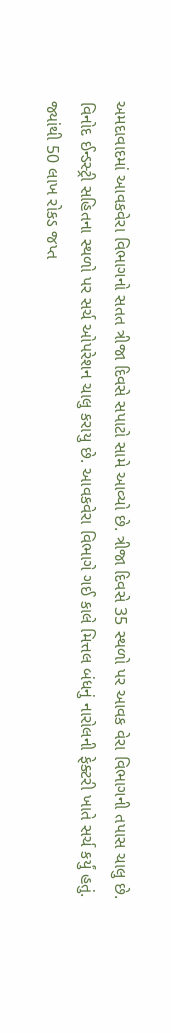અમદાવાદમાં આવકવેરા વિભાગનો સતત ત્રીજા દિવસે સપાટો સામે આવ્યો છે. ત્રીજા દિવસે 35 સ્થળો પર આવક વેરા વિભાગની તપાસ ચાલુ છે. વિનોદ ઈન્ડસ્ટ્રી સહિતના સ્થળો પર સર્ચ ઓપરેશન ચાલુ કરાયુ છે. આવકવેરા વિભાગે ગઈ કાલે મિત્તલ બંધનું નારોલની ફેક્ટરી ખાતે સર્ચ કર્યું હતું. જ્યાંથી 50 લાખ રોકડ જપ્ત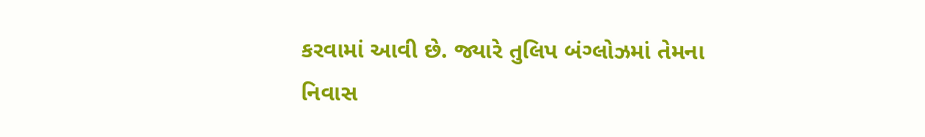કરવામાં આવી છે. જ્યારે તુલિપ બંગ્લોઝમાં તેમના નિવાસ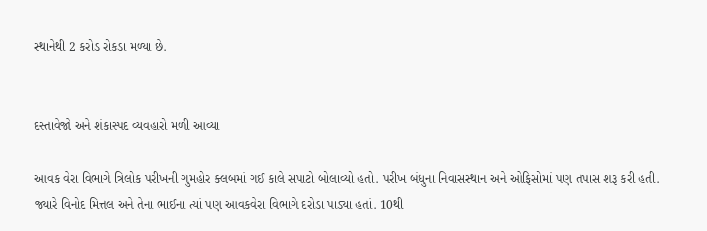સ્થાનેથી 2 કરોડ રોકડા મળ્યા છે.


દસ્તાવેજો અને શંકાસ્પદ વ્યવહારો મળી આવ્યા

આવક વેરા વિભાગે ત્રિલોક પરીખની ગુમહોર ક્લબમાં ગઈ કાલે સપાટો બોલાવ્યો હતો. પરીખ બંધુના નિવાસસ્થાન અને ઓફિસોમાં પણ તપાસ શરૂ કરી હતી. જ્યારે વિનોદ મિત્તલ અને તેના ભાઈના ત્યાં પણ આવકવેરા વિભાગે દરોડા પાડ્યા હતાં. 10થી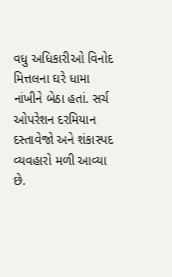વધુ અધિકારીઓ વિનોદ મિત્તલના ઘરે ધામા નાંખીને બેઠા હતાં. સર્ચ ઓપરેશન દરમિયાન દસ્તાવેજો અને શંકાસ્પદ વ્યવહારો મળી આવ્યા છે.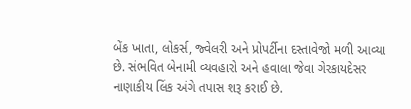બેંક ખાતા, લોકર્સ, જ્વેલરી અને પ્રોપર્ટીના દસ્તાવેજો મળી આવ્યા છે. સંભવિત બેનામી વ્યવહારો અને હવાલા જેવા ગેરકાયદેસર નાણાકીય લિંક અંગે તપાસ શરૂ કરાઈ છે.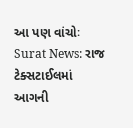આ પણ વાંચોઃ Surat News: રાજ ટેક્સટાઈલમાં આગની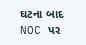ઘટના બાદ NOC પર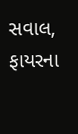સવાલ, ફાયરના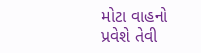મોટા વાહનો પ્રવેશે તેવી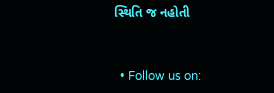સ્થિતિ જ નહોતી


  • Follow us on: